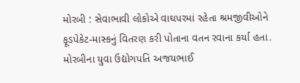મોરબી : સેવાભાવી લોકોએ વાઘપરમાં રહેતા શ્રમજીવીઓને ફૂડપેકેટ-માસ્કનું વિતરણ કરી પોતાના વતન રવાના કર્યા હતા. મોરબીના યુવા ઉદ્યોગપતિ અજયભાઈ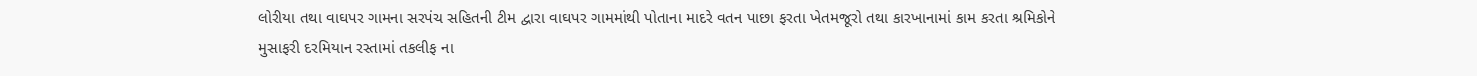લોરીયા તથા વાઘપર ગામના સરપંચ સહિતની ટીમ દ્વારા વાઘપર ગામમાંથી પોતાના માદરે વતન પાછા ફરતા ખેતમજૂરો તથા કારખાનામાં કામ કરતા શ્રમિકોને મુસાફરી દરમિયાન રસ્તામાં તકલીફ ના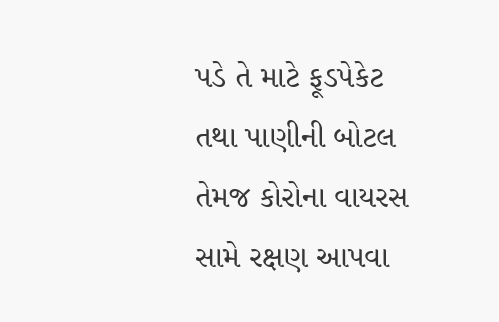પડે તે માટે ફૂડપેકેટ તથા પાણીની બોટલ તેમજ કોરોના વાયરસ સામે રક્ષણ આપવા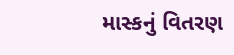માસ્કનું વિતરણ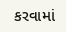કરવામાં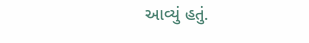આવ્યું હતું.